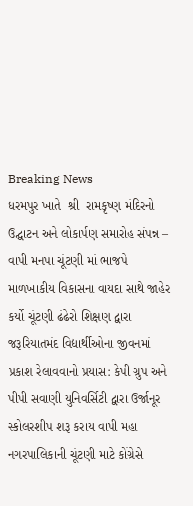Breaking News
ધરમપુર ખાતે  શ્રી  રામકૃષ્ણ મંદિરનો ઉદ્ઘાટન અને લોકાર્પણ સમારોહ સંપન્ન – વાપી મનપા ચૂંટણી માં ભાજપે માળખાકીય વિકાસના વાયદા સાથે જાહેર કર્યો ચૂંટણી ઢંઢેરો શિક્ષણ દ્વારા જરૂરિયાતમંદ વિદ્યાર્થીઓના જીવનમાં પ્રકાશ રેલાવવાનો પ્રયાસ: કેપી ગ્રુપ અને પીપી સવાણી યુનિવર્સિટી દ્વારા ઉર્જાનૂર સ્કોલરશીપ શરૂ કરાય વાપી મહા નગરપાલિકાની ચૂંટણી માટે કોંગ્રેસે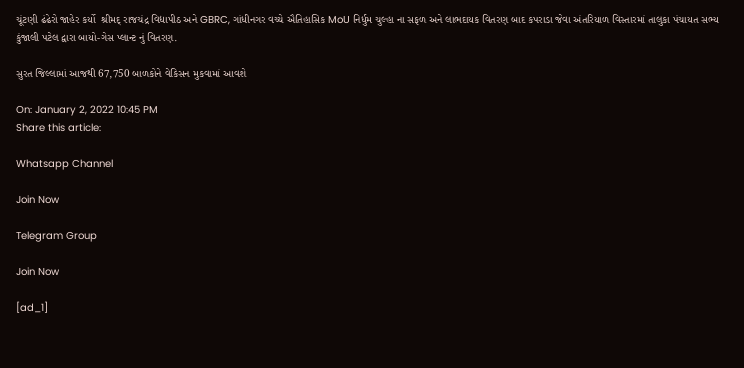ચૂંટણી ઢંઢેરો જાહેર કર્યો  શ્રીમદ્ રાજચંદ્ર વિદ્યાપીઠ અને GBRC, ગાંધીનગર વચ્ચે ઐતિહાસિક MoU નિર્ધુમ ચુલ્હા ના સફળ અને લાભદાયક વિતરણ બાદ કપરાડા જેવા અંતરિયાળ વિસ્તારમાં તાલુકા પંચાયત સભ્ય કુંજાલી પટેલ દ્વારા બાયો-ગેસ પ્લાન્ટ નું વિતરણ.

સુરત જિલ્લામાં આજથી 67,750 બાળકોને વેકિસન મુકવામાં આવશે

On: January 2, 2022 10:45 PM
Share this article:

Whatsapp Channel

Join Now

Telegram Group

Join Now

[ad_1]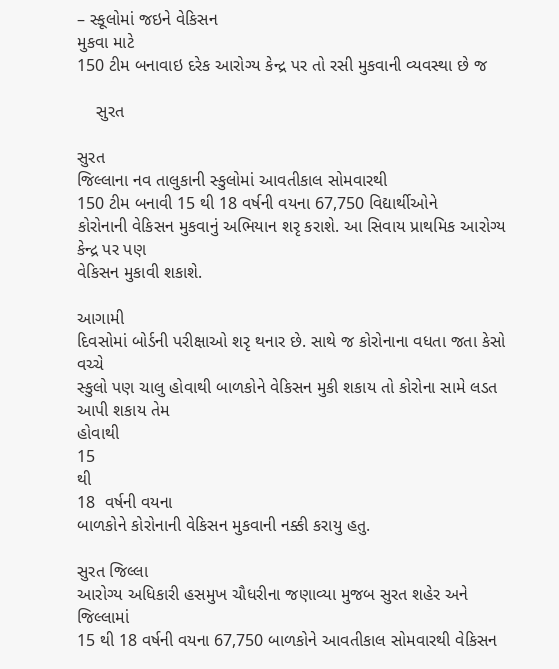– સ્કૂલોમાં જઇને વેકિસન
મુકવા માટે
150 ટીમ બનાવાઇ દરેક આરોગ્ય કેન્દ્ર પર તો રસી મુકવાની વ્યવસ્થા છે જ

    સુરત

સુરત
જિલ્લાના નવ તાલુકાની સ્કુલોમાં આવતીકાલ સોમવારથી
150 ટીમ બનાવી 15 થી 18 વર્ષની વયના 67,750 વિદ્યાર્થીઓને
કોરોનાની વેકિસન મુકવાનું અભિયાન શરૃ કરાશે. આ સિવાય પ્રાથમિક આરોગ્ય કેન્દ્ર પર પણ
વેકિસન મુકાવી શકાશે.

આગામી
દિવસોમાં બોર્ડની પરીક્ષાઓ શરૃ થનાર છે. સાથે જ કોરોનાના વધતા જતા કેસો વચ્ચે
સ્કુલો પણ ચાલુ હોવાથી બાળકોને વેકિસન મુકી શકાય તો કોરોના સામે લડત આપી શકાય તેમ
હોવાથી
15
થી
18  વર્ષની વયના
બાળકોને કોરોનાની વેકિસન મુકવાની નક્કી કરાયુ હતુ.

સુરત જિલ્લા
આરોગ્ય અધિકારી હસમુખ ચૌધરીના જણાવ્યા મુજબ સુરત શહેર અને જિલ્લામાં
15 થી 18 વર્ષની વયના 67,750 બાળકોને આવતીકાલ સોમવારથી વેકિસન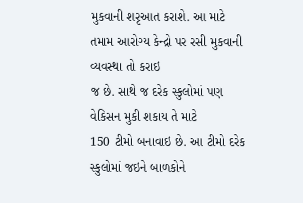મુકવાની શરૃઆત કરાશે. આ માટે તમામ આરોગ્ય કેન્દ્રો પર રસી મુકવાની વ્યવસ્થા તો કરાઇ
જ છે. સાથે જ દરેક સ્કુલોમાં પણ વેકિસન મુકી શકાય તે માટે
150 ટીમો બનાવાઇ છે. આ ટીમો દરેક સ્કુલોમાં જઇને બાળકોને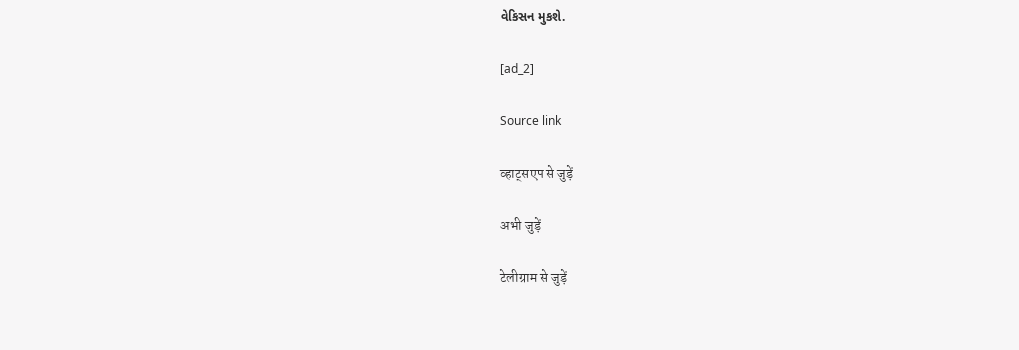વેકિસન મુકશે.

[ad_2]

Source link

व्हाट्सएप से जुड़ें

अभी जुड़ें

टेलीग्राम से जुड़ें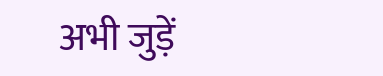अभी जुड़ें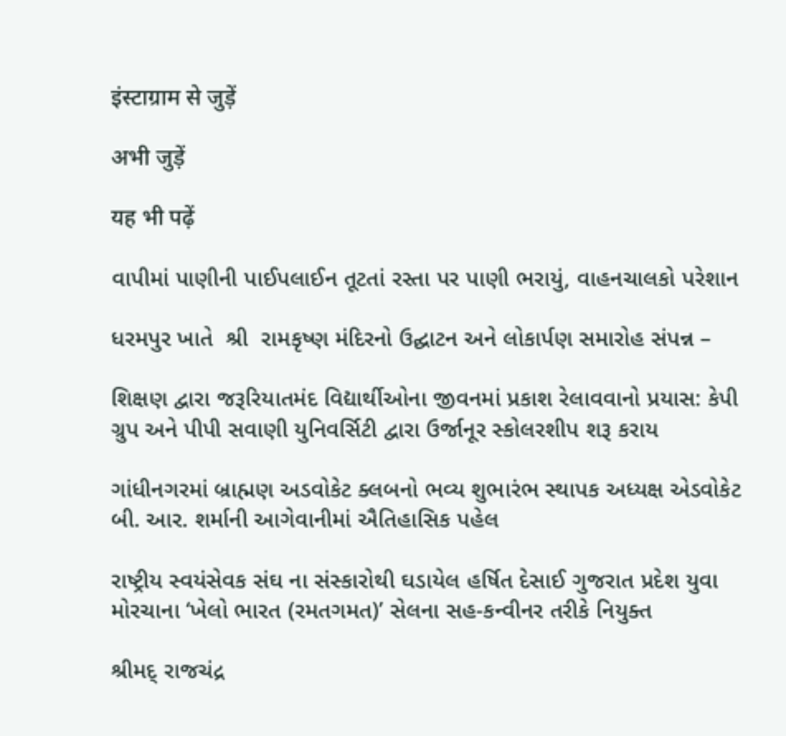इंस्टाग्राम से जुड़ें

अभी जुड़ें

यह भी पढ़ें

વાપીમાં પાણીની પાઈપલાઈન તૂટતાં રસ્તા પર પાણી ભરાયું, વાહનચાલકો પરેશાન

ધરમપુર ખાતે  શ્રી  રામકૃષ્ણ મંદિરનો ઉદ્ઘાટન અને લોકાર્પણ સમારોહ સંપન્ન –

શિક્ષણ દ્વારા જરૂરિયાતમંદ વિદ્યાર્થીઓના જીવનમાં પ્રકાશ રેલાવવાનો પ્રયાસ: કેપી ગ્રુપ અને પીપી સવાણી યુનિવર્સિટી દ્વારા ઉર્જાનૂર સ્કોલરશીપ શરૂ કરાય

ગાંધીનગરમાં બ્રાહ્મણ અડવોકેટ ક્લબનો ભવ્ય શુભારંભ સ્થાપક અધ્યક્ષ એડવોકેટ બી. આર. શર્માની આગેવાનીમાં ઐતિહાસિક પહેલ

રાષ્ટ્રીય સ્વયંસેવક સંઘ ના સંસ્કારોથી ઘડાયેલ હર્ષિત દેસાઈ ગુજરાત પ્રદેશ યુવા મોરચાના ‘ખેલો ભારત (રમતગમત)’ સેલના સહ-કન્વીનર તરીકે નિયુક્ત

શ્રીમદ્ રાજચંદ્ર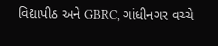વિદ્યાપીઠ અને GBRC, ગાંધીનગર વચ્ચે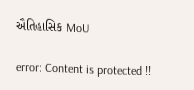ઐતિહાસિક MoU

error: Content is protected !!